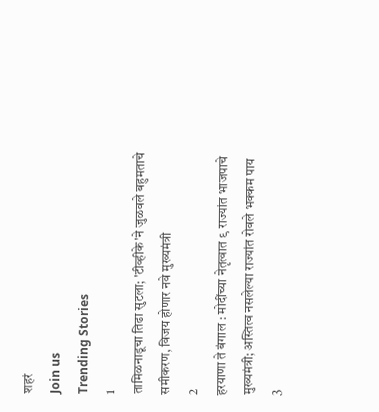शहरं
Join us
Trending Stories
1
तामिळनाडूचा तिढा सुटला; 'टीव्हीके'ने जुळवले बहुमताचे समीकरण, विजय होणार नवे मुख्यमंत्री
2
हरयाणा ते बंगाल : मोदींच्या नेतृत्वात ९ राज्यांत भाजपाचे मुख्यमंत्री; अस्तित्व नसलेल्या राज्यांत रोवले भक्कम पाय
3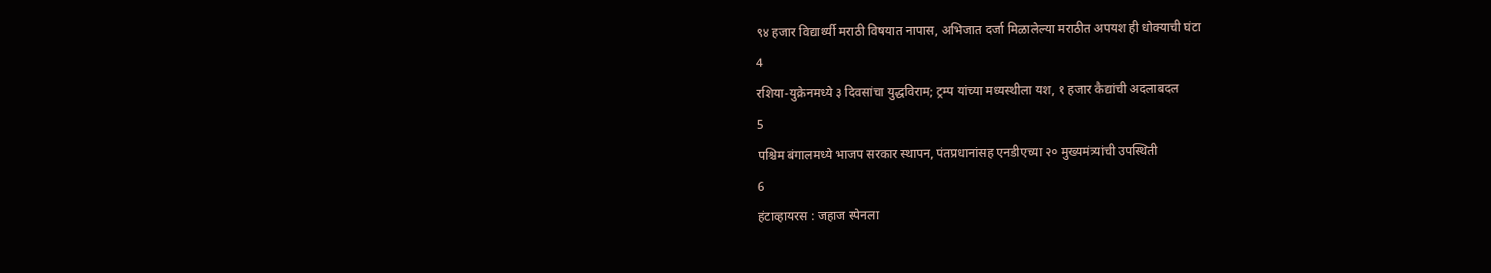९४ हजार विद्यार्थ्यी मराठी विषयात नापास, अभिजात दर्जा मिळालेल्या मराठीत अपयश ही धोक्याची घंटा
4
रशिया-युक्रेनमध्ये ३ दिवसांचा युद्धविराम; ट्रम्प यांच्या मध्यस्थीला यश, १ हजार कैद्यांची अदलाबदल
5
पश्चिम बंगालमध्ये भाजप सरकार स्थापन, पंतप्रधानांसह एनडीएच्या २० मुख्यमंत्र्यांची उपस्थिती
6
हंटाव्हायरस : जहाज स्पेनला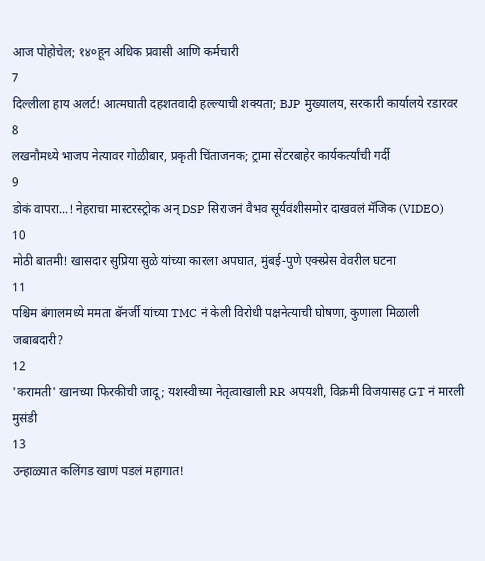आज पोहोचेल; १४०हून अधिक प्रवासी आणि कर्मचारी
7
दिल्लीला हाय अलर्ट! आत्मघाती दहशतवादी हल्ल्याची शक्यता; BJP मुख्यालय, सरकारी कार्यालये रडारवर
8
लखनौमध्ये भाजप नेत्यावर गोळीबार, प्रकृती चिंताजनक; ट्रामा सेंटरबाहेर कार्यकर्त्यांची गर्दी
9
डोकं वापरा...! नेहराचा मास्टरस्ट्रोक अन् DSP सिराजनं वैभव सूर्यवंशीसमोर दाखवलं मॅजिक (VIDEO)
10
मोठी बातमी! खासदार सुप्रिया सुळे यांच्या कारला अपघात, मुंबई-पुणे एक्स्प्रेस वेवरील घटना
11
पश्चिम बंगालमध्ये ममता बॅनर्जी यांच्या TMC नं केली विरोधी पक्षनेत्याची घोषणा, कुणाला मिळाली जबाबदारी?
12
'करामती' खानच्या फिरकीची जादू; यशस्वीच्या नेतृत्वाखाली RR अपयशी, विक्रमी विजयासह GT नं मारली मुसंडी
13
उन्हाळ्यात कलिंगड खाणं पडलं महागात!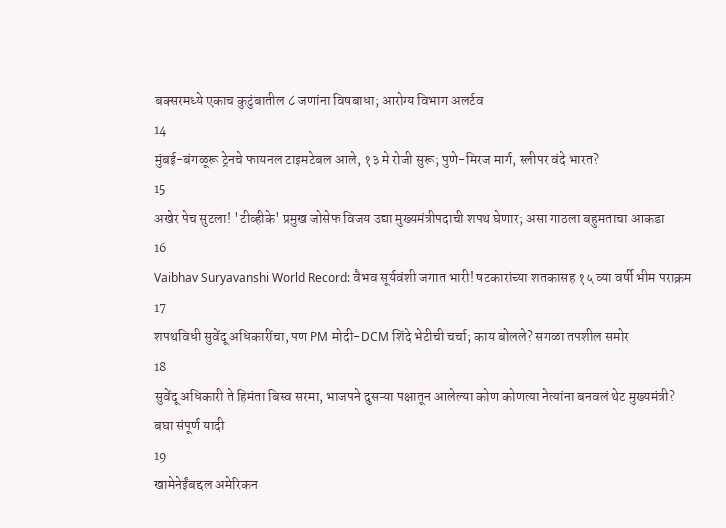बक्सरमध्ये एकाच कुटुंबातील ८ जणांना विषबाधा; आरोग्य विभाग अलर्टव
14
मुंबई-बंगळूरू ट्रेनचे फायनल टाइमटेबल आले, १३ मे रोजी सुरू; पुणे-मिरज मार्ग, स्लीपर वंदे भारत?
15
अखेर पेच सुटला! 'टीव्हीके' प्रमुख जोसेफ विजय उद्या मुख्यमंत्रीपदाची शपथ घेणार; असा गाठला बहुमताचा आकडा
16
Vaibhav Suryavanshi World Record: वैभव सूर्यवंशी जगात भारी! षटकारांच्या शतकासह १५ व्या वर्षी भीम पराक्रम
17
शपथविधी सुवेंदू अधिकारींचा, पण PM मोदी-DCM शिंदे भेटीची चर्चा; काय बोलले? सगळा तपशील समोर
18
सुवेंदू अधिकारी ते हिमंता बिस्व सरमा, भाजपने दुसऱ्या पक्षातून आलेल्या कोण कोणत्या नेत्यांना बनवलं थेट मुख्यमंत्री? बघा संपूर्ण यादी
19
खामेनेईंबद्दल अमेरिकन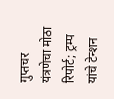गुप्तचर यंत्रणेचा मोठा रिपोर्ट; ट्रम्प यांचे टेन्शन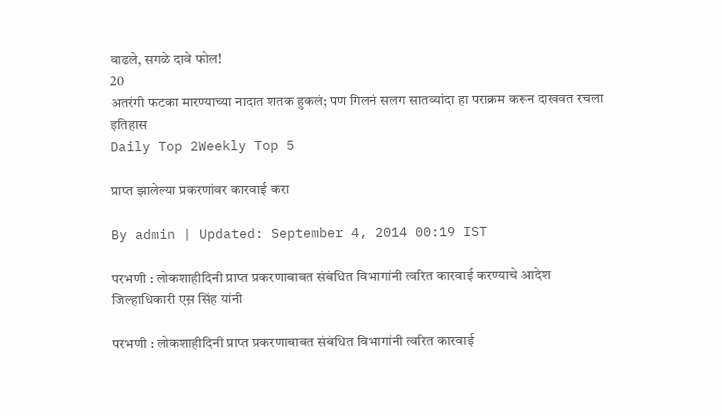वाढले, सगळे दावे फोल!
20
अतरंगी फटका मारण्याच्या नादात शतक हुकलं; पण गिलनं सलग सातव्यांदा हा पराक्रम करून दाखवत रचला इतिहास
Daily Top 2Weekly Top 5

प्राप्त झालेल्या प्रकरणांवर कारवाई करा

By admin | Updated: September 4, 2014 00:19 IST

परभणी : लोकशाहीदिनी प्राप्त प्रकरणाबाबत संबंधित विभागांनी त्वरित कारवाई करण्याचे आदेश जिल्हाधिकारी एस़ सिंह यांनी

परभणी : लोकशाहीदिनी प्राप्त प्रकरणाबाबत संबंधित विभागांनी त्वरित कारवाई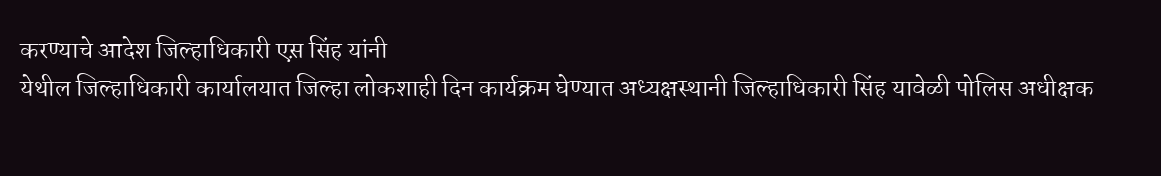करण्याचे आदेश जिल्हाधिकारी एस़ सिंह यांनी
येथील जिल्हाधिकारी कार्यालयात जिल्हा लोकशाही दिन कार्यक्रम घेण्यात अध्यक्षस्थानी जिल्हाधिकारी सिंह यावेळी पोलिस अधीक्षक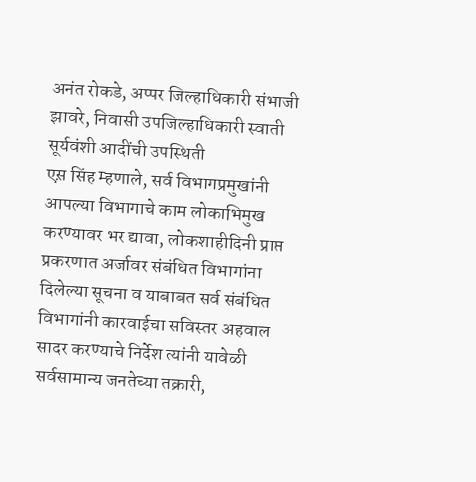अनंत रोकडे, अप्पर जिल्हाधिकारी संभाजी झावरे, निवासी उपजिल्हाधिकारी स्वाती सूर्यवंशी आदींची उपस्थिती
एस़ सिंह म्हणाले, सर्व विभागप्रमुखांनी आपल्या विभागाचे काम लोकाभिमुख करण्यावर भर द्यावा, लोकशाहीदिनी प्राप्त प्रकरणात अर्जावर संबंधित विभागांना दिलेल्या सूचना व याबाबत सर्व संबंधित विभागांनी कारवाईचा सविस्तर अहवाल सादर करण्याचे निर्देश त्यांनी यावेळी
सर्वसामान्य जनतेच्या तक्रारी,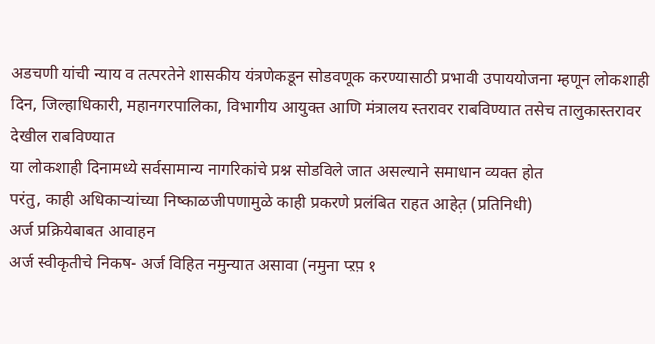अडचणी यांची न्याय व तत्परतेने शासकीय यंत्रणेकडून सोडवणूक करण्यासाठी प्रभावी उपाययोजना म्हणून लोकशाही दिन, जिल्हाधिकारी, महानगरपालिका, विभागीय आयुक्त आणि मंत्रालय स्तरावर राबविण्यात तसेच तालुकास्तरावर देखील राबविण्यात
या लोकशाही दिनामध्ये सर्वसामान्य नागरिकांचे प्रश्न सोडविले जात असल्याने समाधान व्यक्त होत
परंतु, काही अधिकाऱ्यांच्या निष्काळजीपणामुळे काही प्रकरणे प्रलंबित राहत आहेत़ (प्रतिनिधी)
अर्ज प्रक्रियेबाबत आवाहन
अर्ज स्वीकृतीचे निकष- अर्ज विहित नमुन्यात असावा (नमुना प्ऱप़ १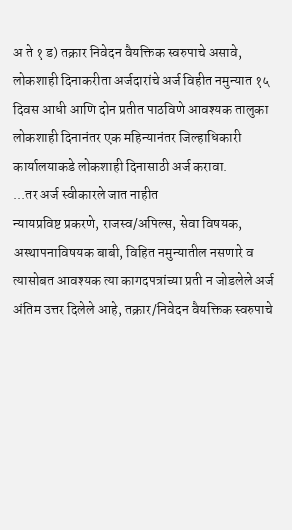अ ते १ ड) तक्रार निवेदन वैयक्तिक स्वरुपाचे असावे, लोकशाही दिनाकरीता अर्जदारांचे अर्ज विहीत नमुन्यात १५ दिवस आधी आणि दोन प्रतीत पाठविणे आवश्यक तालुका लोकशाही दिनानंतर एक महिन्यानंतर जिल्हाधिकारी कार्यालयाकडे लोकशाही दिनासाठी अर्ज करावा.
...तर अर्ज स्वीकारले जात नाहीत
न्यायप्रविष्ट प्रकरणे, राजस्व/अपिल्स, सेवा विषयक, अस्थापनाविषयक बाबी, विहित नमुन्यातील नसणारे व त्यासोबत आवश्यक त्या कागदपत्रांच्या प्रती न जोडलेले अर्ज अंतिम उत्तर दिलेले आहे, तक्रार/निवेदन वैयक्तिक स्वरुपाचे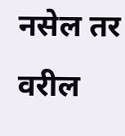नसेल तर वरील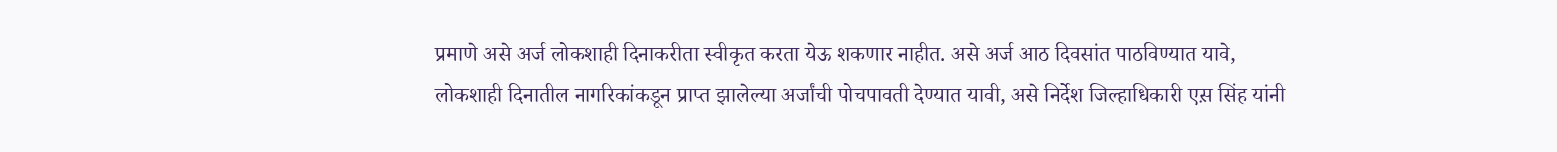प्रमाणे असे अर्ज लोकशाही दिनाकरीता स्वीकृत करता येऊ शकणार नाहीत. असे अर्ज आठ दिवसांत पाठविण्यात यावे, लोकशाही दिनातील नागरिकांकडून प्राप्त झालेल्या अर्जांची पोचपावती देण्यात यावी, असे निर्देश जिल्हाधिकारी एस़ सिंह यांनी